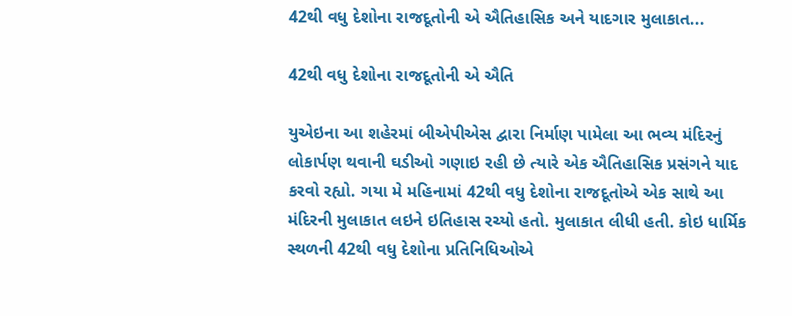42થી વધુ દેશોના રાજદૂતોની એ ઐતિહાસિક અને યાદગાર મુલાકાત...

42થી વધુ દેશોના રાજદૂતોની એ ઐતિ

યુએઇના આ શહેરમાં બીએપીએસ દ્વારા નિર્માણ પામેલા આ ભવ્ય મંદિરનું લોકાર્પણ થવાની ઘડીઓ ગણાઇ રહી છે ત્યારે એક ઐતિહાસિક પ્રસંગને યાદ કરવો રહ્યો. ગયા મે મહિનામાં 42થી વધુ દેશોના રાજદૂતોએ એક સાથે આ મંદિરની મુલાકાત લઇને ઇતિહાસ રચ્યો હતો. મુલાકાત લીધી હતી. કોઇ ધાર્મિક સ્થળની 42થી વધુ દેશોના પ્રતિનિધિઓએ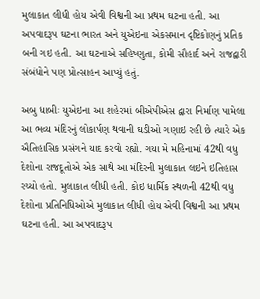મુલાકાત લીધી હોય એવી વિશ્વની આ પ્રથમ ઘટના હતી. આ અપવાદરૂપ ઘટના ભારત અને યુએઇના એકસમાન દૃષ્ટિકોણનું પ્રતિક બની ગઇ હતી. આ ઘટનાએ સહિષ્ણુતા, કોમી સૌહાર્દ અને રાજદ્વારી સંબંધોને પણ પ્રોત્સાહન આપ્યું હતું.

અબુ ધાબીઃ યુએઇના આ શહેરમાં બીએપીએસ દ્વારા નિર્માણ પામેલા આ ભવ્ય મંદિરનું લોકાર્પણ થવાની ઘડીઓ ગણાઇ રહી છે ત્યારે એક ઐતિહાસિક પ્રસંગને યાદ કરવો રહ્યો. ગયા મે મહિનામાં 42થી વધુ દેશોના રાજદૂતોએ એક સાથે આ મંદિરની મુલાકાત લઇને ઇતિહાસ રચ્યો હતો. મુલાકાત લીધી હતી. કોઇ ધાર્મિક સ્થળની 42થી વધુ દેશોના પ્રતિનિધિઓએ મુલાકાત લીધી હોય એવી વિશ્વની આ પ્રથમ ઘટના હતી. આ અપવાદરૂપ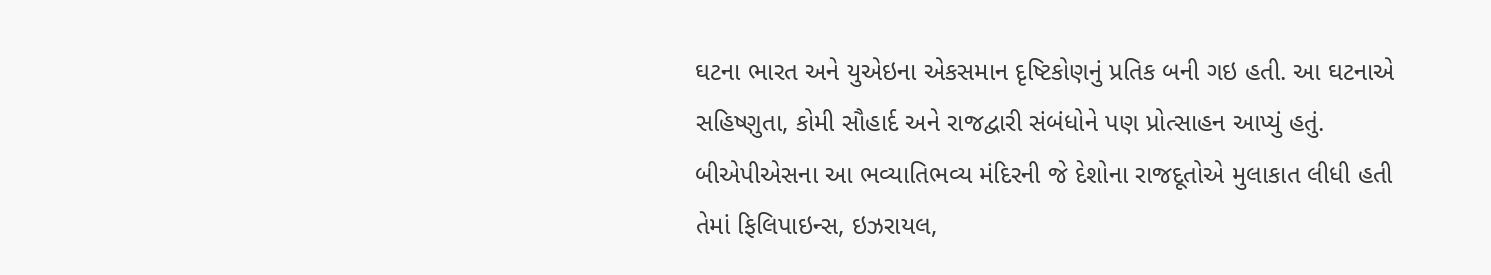ઘટના ભારત અને યુએઇના એકસમાન દૃષ્ટિકોણનું પ્રતિક બની ગઇ હતી. આ ઘટનાએ સહિષ્ણુતા, કોમી સૌહાર્દ અને રાજદ્વારી સંબંધોને પણ પ્રોત્સાહન આપ્યું હતું.
બીએપીએસના આ ભવ્યાતિભવ્ય મંદિરની જે દેશોના રાજદૂતોએ મુલાકાત લીધી હતી તેમાં ફિલિપાઇન્સ, ઇઝરાયલ,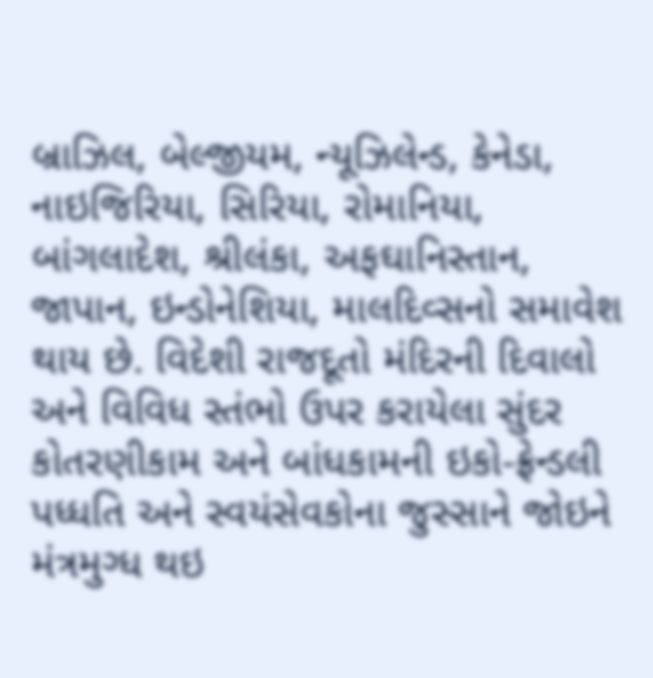બ્રાઝિલ, બેલ્જીયમ, ન્યૂઝિલેન્ડ, કેનેડા, નાઇજિરિયા, સિરિયા, રોમાનિયા, બાંગલાદેશ, શ્રીલંકા, અફઘાનિસ્તાન, જાપાન, ઇન્ડોનેશિયા, માલદિવ્સનો સમાવેશ થાય છે. વિદેશી રાજદૂતો મંદિરની દિવાલો અને વિવિધ સ્તંભો ઉપર કરાયેલા સુંદર કોતરણીકામ અને બાંધકામની ઇકો-ફ્રેન્ડલી પધ્ધતિ અને સ્વયંસેવકોના જુસ્સાને જોઇને મંત્રમુગ્ધ થઇ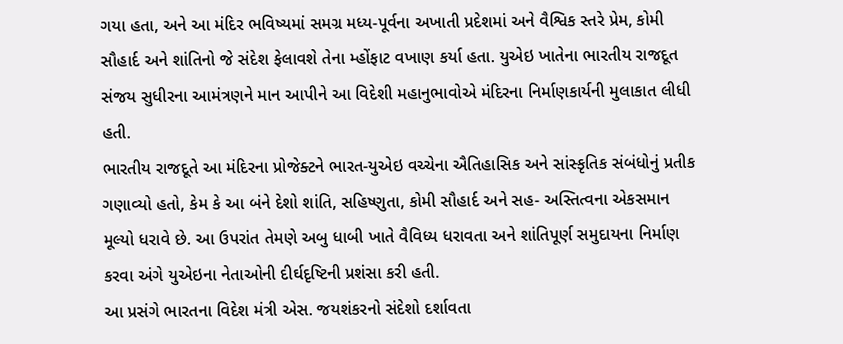ગયા હતા, અને આ મંદિર ભવિષ્યમાં સમગ્ર મધ્ય-પૂર્વના અખાતી પ્રદેશમાં અને વૈશ્વિક સ્તરે પ્રેમ, કોમી સૌહાર્દ અને શાંતિનો જે સંદેશ ફેલાવશે તેના મ્હોંફાટ વખાણ કર્યા હતા. યુએઇ ખાતેના ભારતીય રાજદૂત સંજય સુધીરના આમંત્રણને માન આપીને આ વિદેશી મહાનુભાવોએ મંદિરના નિર્માણકાર્યની મુલાકાત લીધી હતી.
ભારતીય રાજદૂતે આ મંદિરના પ્રોજેક્ટને ભારત-યુએઇ વચ્ચેના ઐતિહાસિક અને સાંસ્કૃતિક સંબંધોનું પ્રતીક ગણાવ્યો હતો, કેમ કે આ બંને દેશો શાંતિ, સહિષ્ણુતા, કોમી સૌહાર્દ અને સહ- અસ્તિત્વના એકસમાન મૂલ્યો ધરાવે છે. આ ઉપરાંત તેમણે અબુ ધાબી ખાતે વૈવિધ્ય ધરાવતા અને શાંતિપૂર્ણ સમુદાયના નિર્માણ કરવા અંગે યુએઇના નેતાઓની દીર્ઘદૃષ્ટિની પ્રશંસા કરી હતી.
આ પ્રસંગે ભારતના વિદેશ મંત્રી એસ. જયશંકરનો સંદેશો દર્શાવતા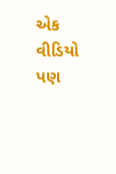એક વીડિયો પણ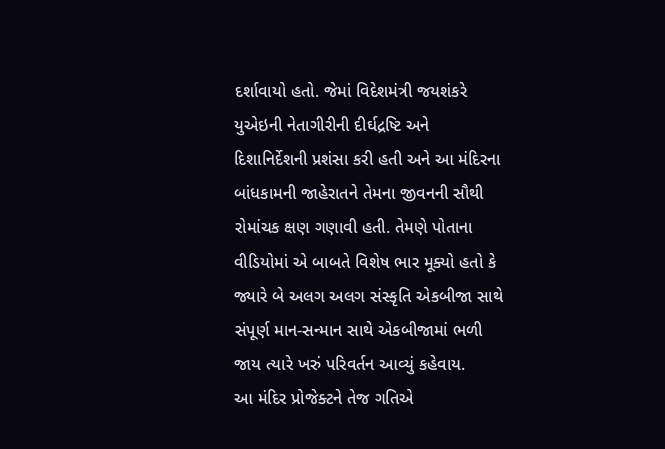દર્શાવાયો હતો. જેમાં વિદેશમંત્રી જયશંકરે યુએઇની નેતાગીરીની દીર્ઘદ્રષ્ટિ અને દિશાનિર્દેશની પ્રશંસા કરી હતી અને આ મંદિરના બાંધકામની જાહેરાતને તેમના જીવનની સૌથી રોમાંચક ક્ષણ ગણાવી હતી. તેમણે પોતાના વીડિયોમાં એ બાબતે વિશેષ ભાર મૂક્યો હતો કે જ્યારે બે અલગ અલગ સંસ્કૃતિ એકબીજા સાથે સંપૂર્ણ માન-સન્માન સાથે એકબીજામાં ભળી જાય ત્યારે ખરું પરિવર્તન આવ્યું કહેવાય.
આ મંદિર પ્રોજેક્ટને તેજ ગતિએ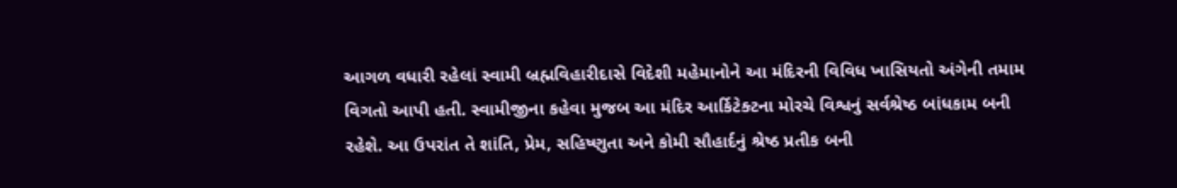આગળ વધારી રહેલાં સ્વામી બ્રહ્મવિહારીદાસે વિદેશી મહેમાનોને આ મંદિરની વિવિધ ખાસિયતો અંગેની તમામ વિગતો આપી હતી. સ્વામીજીના કહેવા મુજબ આ મંદિર આર્કિટેક્ટના મોરચે વિશ્વનું સર્વશ્રેષ્ઠ બાંધકામ બની રહેશે. આ ઉપરાંત તે શાંતિ, પ્રેમ, સહિષ્ણુતા અને કોમી સૌહાર્દનું શ્રેષ્ઠ પ્રતીક બની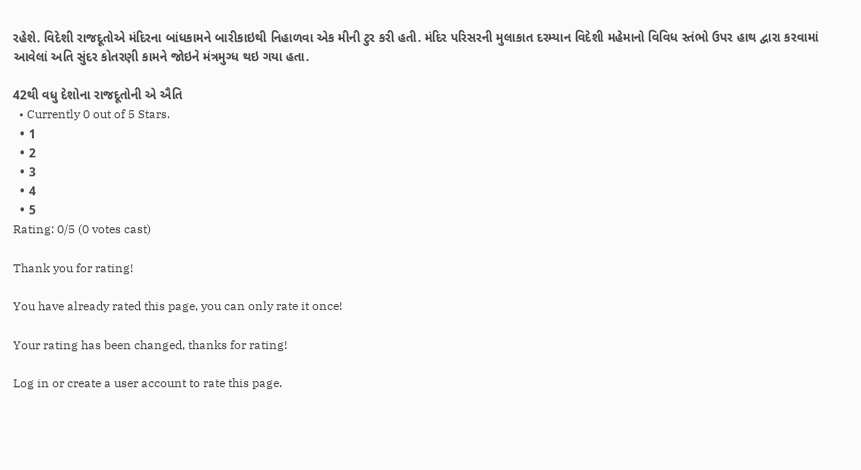રહેશે. વિદેશી રાજદૂતોએ મંદિરના બાંધકામને બારીકાઇથી નિહાળવા એક મીની ટુર કરી હતી. મંદિર પરિસરની મુલાકાત દરમ્યાન વિદેશી મહેમાનો વિવિધ સ્તંભો ઉપર હાથ દ્વારા કરવામાં આવેલાં અતિ સુંદર કોતરણી કામને જોઇને મંત્રમુગ્ધ થઇ ગયા હતા.

42થી વધુ દેશોના રાજદૂતોની એ ઐતિ
  • Currently 0 out of 5 Stars.
  • 1
  • 2
  • 3
  • 4
  • 5
Rating: 0/5 (0 votes cast)

Thank you for rating!

You have already rated this page, you can only rate it once!

Your rating has been changed, thanks for rating!

Log in or create a user account to rate this page.